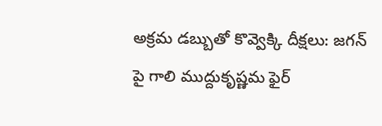అక్రమ డబ్బుతో కొవ్వెక్కి దీక్షలు: జగన్ పై గాలి ముద్దుకృష్ణమ ఫైర్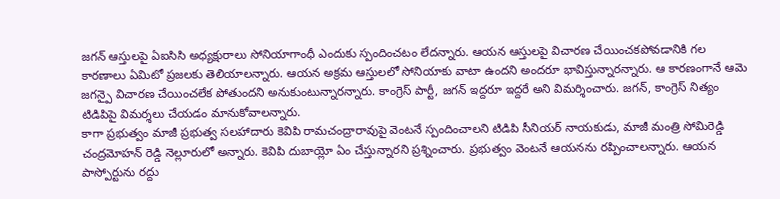జగన్ ఆస్తులపై ఏఐసిసి అధ్యక్షురాలు సోనియాగాంధీ ఎందుకు స్పందించటం లేదన్నారు. ఆయన ఆస్తులపై విచారణ చేయించకపోవడానికి గల కారణాలు ఏమిటో ప్రజలకు తెలియాలన్నారు. ఆయన అక్రమ ఆస్తులలో సోనియాకు వాటా ఉందని అందరూ భావిస్తున్నారన్నారు. ఆ కారణంగానే ఆమె జగన్పై విచారణ చేయించలేక పోతుందని అనుకుంటున్నారన్నారు. కాంగ్రెస్ పార్టీ, జగన్ ఇద్దరూ ఇద్దరే అని విమర్శించారు. జగన్, కాంగ్రెస్ నిత్యం టిడిపిపై విమర్శలు చేయడం మానుకోవాలన్నారు.
కాగా ప్రభుత్వం మాజీ ప్రభుత్వ సలహాదారు కెవిపి రామచంద్రారావుపై వెంటనే స్పందించాలని టిడిపి సీనియర్ నాయకుడు, మాజీ మంత్రి సోమిరెడ్డి చంద్రమోహన్ రెడ్డి నెల్లూరులో అన్నారు. కెవిపి దుబాయ్లో ఏం చేస్తున్నారని ప్రశ్నించారు. ప్రభుత్వం వెంటనే ఆయనను రప్పించాలన్నారు. ఆయన పాస్పోర్టును రద్దు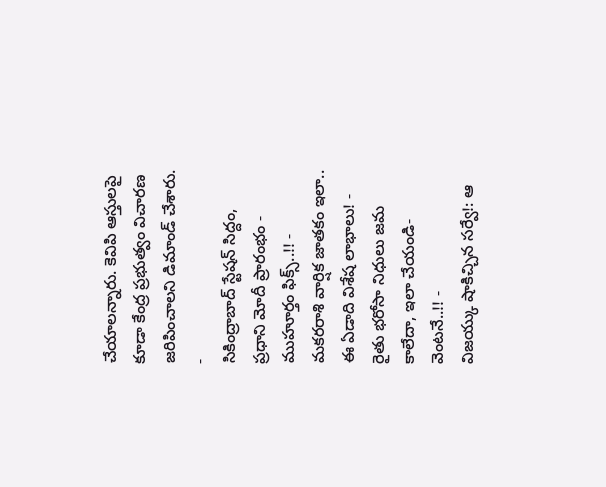చేయాలన్నారు. కెవిపి ఆస్తులపై కూడా కేంద్ర ప్రభుత్వం విచారణ జరిపించాలని డిమాండ్ చేశారు.
-
సికింద్రాబాద్ స్టేషన్ సిద్దం, ప్రధాని మోదీ ప్రారంభం - ముహూర్తం ఫిక్స్..!! -
మకరరాశి వార్షిక జాతకం ఇలా.. ఈ ఏడాది విశేష లాభాలు! -
రైతు భరోసా నిధులు జమ కాలేదా, ఇలా చేయండి- వెంటనే..!! -
విజయ్కు షాకిచ్చిన సర్వే!: ఆ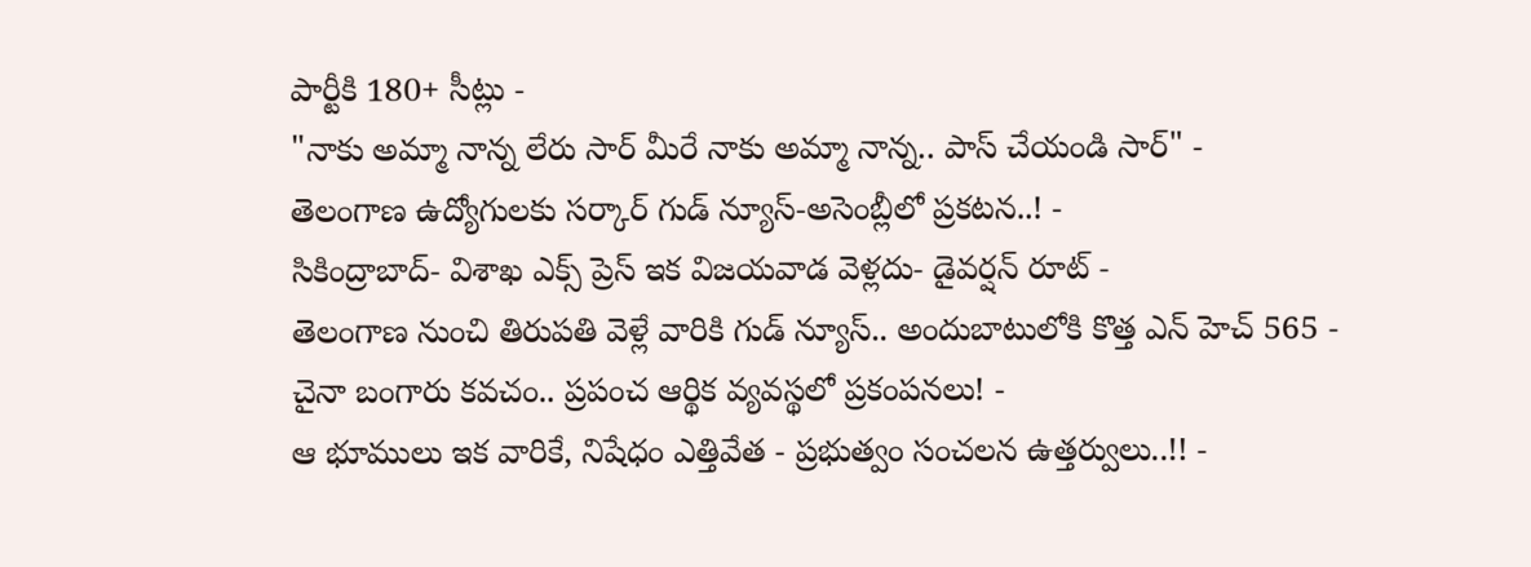పార్టీకి 180+ సీట్లు -
"నాకు అమ్మా నాన్న లేరు సార్ మీరే నాకు అమ్మా నాన్న.. పాస్ చేయండి సార్" -
తెలంగాణ ఉద్యోగులకు సర్కార్ గుడ్ న్యూస్-అసెంబ్లీలో ప్రకటన..! -
సికింద్రాబాద్- విశాఖ ఎక్స్ ప్రెస్ ఇక విజయవాడ వెళ్లదు- డైవర్షన్ రూట్ -
తెలంగాణ నుంచి తిరుపతి వెళ్లే వారికి గుడ్ న్యూస్.. అందుబాటులోకి కొత్త ఎన్ హెచ్ 565 -
చైనా బంగారు కవచం.. ప్రపంచ ఆర్థిక వ్యవస్థలో ప్రకంపనలు! -
ఆ భూములు ఇక వారికే, నిషేధం ఎత్తివేత - ప్రభుత్వం సంచలన ఉత్తర్వులు..!! -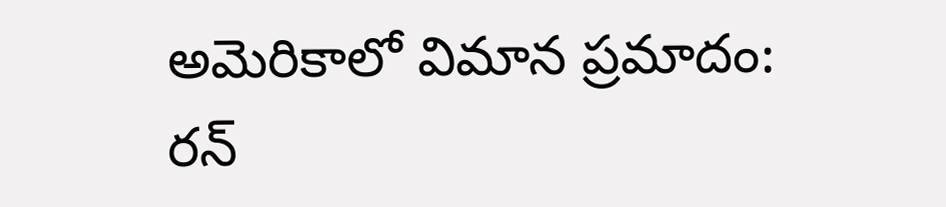అమెరికాలో విమాన ప్రమాదం: రన్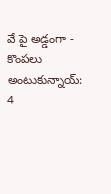వే పై అడ్డంగా -
కొంపలు అంటుకున్నాయ్: 4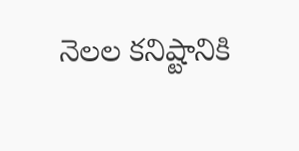నెలల కనిష్టానికి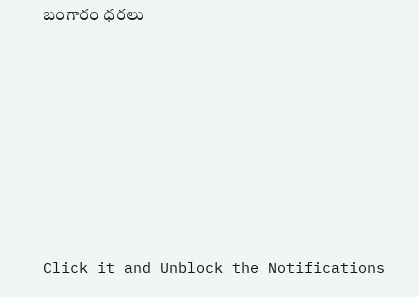బంగారం ధరలు












Click it and Unblock the Notifications